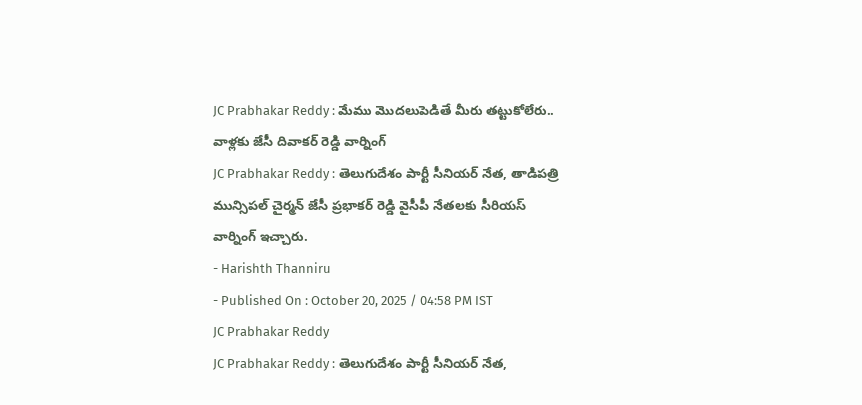JC Prabhakar Reddy : మేము మొదలుపెడితే మీరు తట్టుకోలేరు.. వాళ్లకు జేసీ దివాకర్ రెడ్డి వార్నింగ్
JC Prabhakar Reddy : తెలుగుదేశం పార్టీ సీనియర్ నేత, తాడిపత్రి మున్సిపల్ చైర్మన్ జేసీ ప్రభాకర్ రెడ్డి వైసీపీ నేతలకు సీరియస్ వార్నింగ్ ఇచ్చారు.
- Harishth Thanniru
- Published On : October 20, 2025 / 04:58 PM IST
JC Prabhakar Reddy
JC Prabhakar Reddy : తెలుగుదేశం పార్టీ సీనియర్ నేత,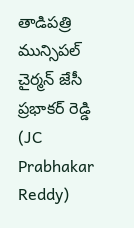తాడిపత్రి మున్సిపల్ చైర్మన్ జేసీ ప్రభాకర్ రెడ్డి (JC Prabhakar Reddy)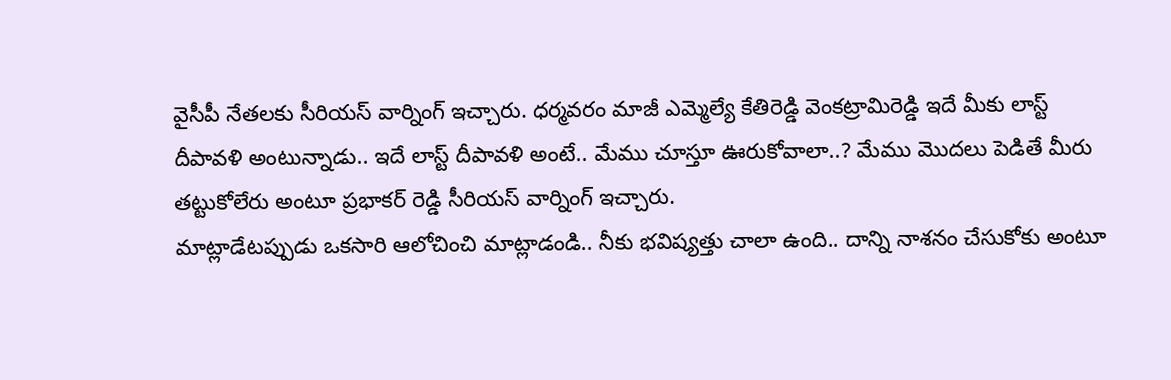వైసీపీ నేతలకు సీరియస్ వార్నింగ్ ఇచ్చారు. ధర్మవరం మాజీ ఎమ్మెల్యే కేతిరెడ్డి వెంకట్రామిరెడ్డి ఇదే మీకు లాస్ట్ దీపావళి అంటున్నాడు.. ఇదే లాస్ట్ దీపావళి అంటే.. మేము చూస్తూ ఊరుకోవాలా..? మేము మొదలు పెడితే మీరు తట్టుకోలేరు అంటూ ప్రభాకర్ రెడ్డి సీరియస్ వార్నింగ్ ఇచ్చారు.
మాట్లాడేటప్పుడు ఒకసారి ఆలోచించి మాట్లాడండి.. నీకు భవిష్యత్తు చాలా ఉంది.. దాన్ని నాశనం చేసుకోకు అంటూ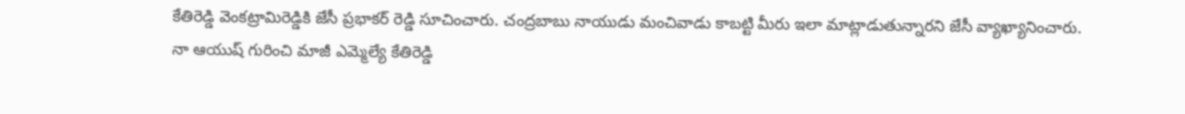కేతిరెడ్డి వెంకట్రామిరెడ్డికి జేసీ ప్రభాకర్ రెడ్డి సూచించారు. చంద్రబాబు నాయుడు మంచివాడు కాబట్టి మీరు ఇలా మాట్లాడుతున్నారని జేసీ వ్యాఖ్యానించారు.
నా ఆయుష్ గురించి మాజీ ఎమ్మెల్యే కేతిరెడ్డి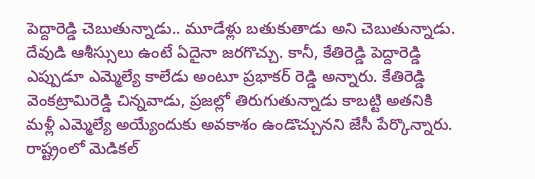పెద్దారెడ్డి చెబుతున్నాడు.. మూడేళ్లు బతుకుతాడు అని చెబుతున్నాడు. దేవుడి ఆశీస్సులు ఉంటే ఏదైనా జరగొచ్చు. కానీ, కేతిరెడ్డి పెద్దారెడ్డి ఎప్పుడూ ఎమ్మెల్యే కాలేడు అంటూ ప్రభాకర్ రెడ్డి అన్నారు. కేతిరెడ్డి వెంకట్రామిరెడ్డి చిన్నవాడు, ప్రజల్లో తిరుగుతున్నాడు కాబట్టి అతనికి మళ్లీ ఎమ్మెల్యే అయ్యేందుకు అవకాశం ఉండొచ్చునని జేసీ పేర్కొన్నారు.
రాష్ట్రంలో మెడికల్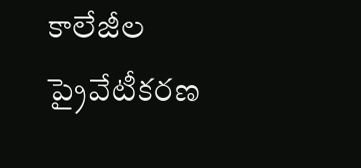కాలేజీల ప్రైవేటీకరణ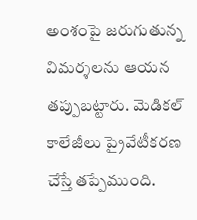అంశంపై జరుగుతున్న విమర్శలను ఆయన తప్పుబట్టారు. మెడికల్ కాలేజీలు ప్రైవేటీకరణ చేస్తే తప్పేముంది.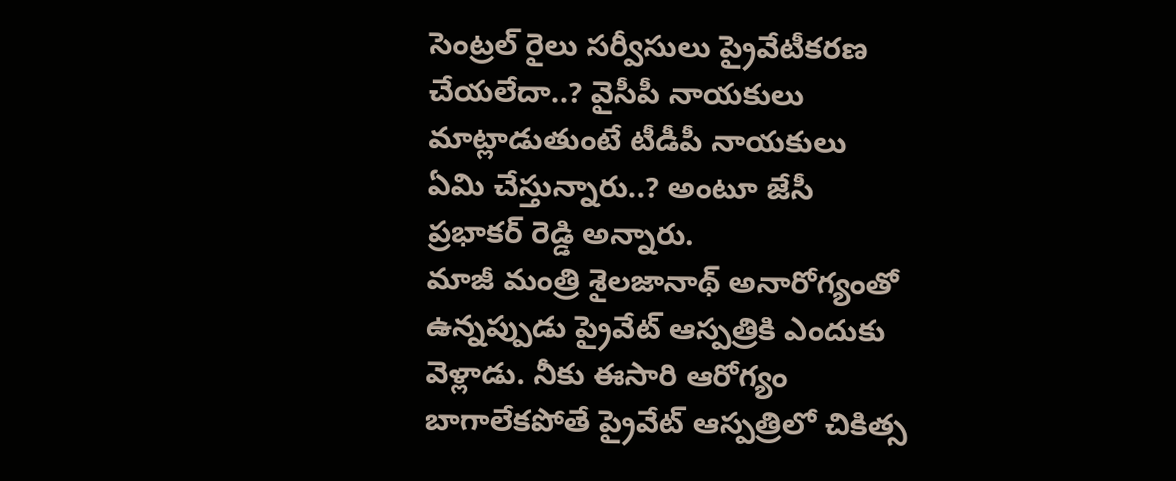సెంట్రల్ రైలు సర్వీసులు ప్రైవేటీకరణ చేయలేదా..? వైసీపీ నాయకులు మాట్లాడుతుంటే టీడీపీ నాయకులు ఏమి చేస్తున్నారు..? అంటూ జేసీ ప్రభాకర్ రెడ్డి అన్నారు.
మాజీ మంత్రి శైలజానాథ్ అనారోగ్యంతో ఉన్నప్పుడు ప్రైవేట్ ఆస్పత్రికి ఎందుకు వెళ్లాడు. నీకు ఈసారి ఆరోగ్యం బాగాలేకపోతే ప్రైవేట్ ఆస్పత్రిలో చికిత్స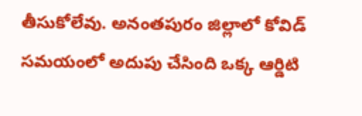తీసుకోలేవు. అనంతపురం జిల్లాలో కోవిడ్ సమయంలో అదుపు చేసింది ఒక్క ఆర్డిటి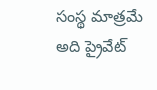సంస్థ మాత్రమే అది ప్రైవేట్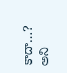కాదా…? అని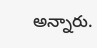అన్నారు.